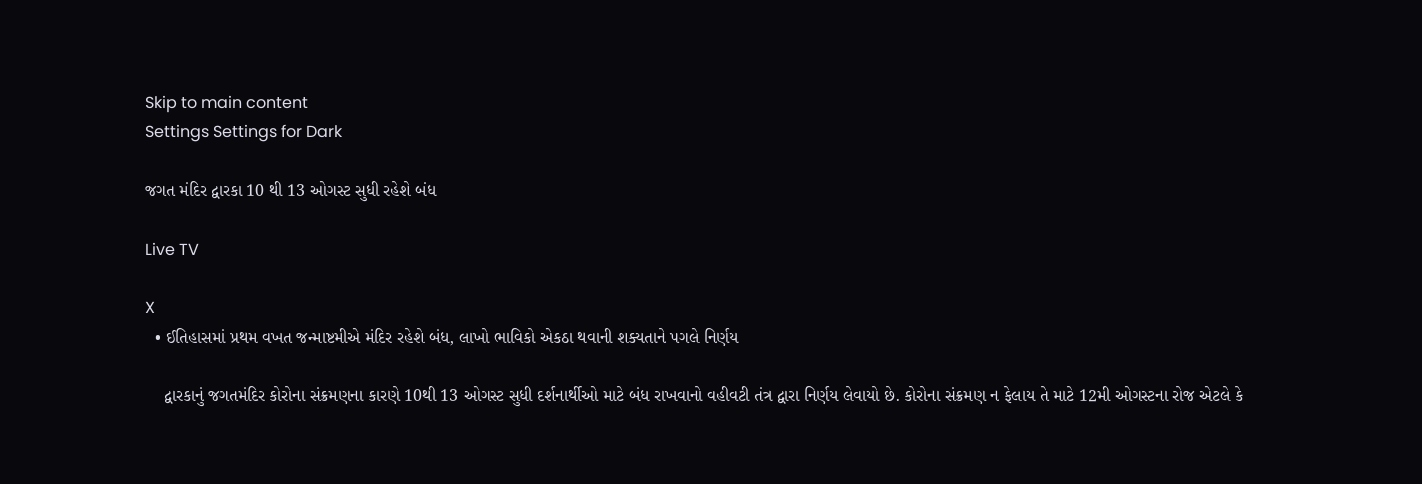Skip to main content
Settings Settings for Dark

જગત મંદિર દ્વારકા 10 થી 13 ઓગસ્ટ સુધી રહેશે બંધ

Live TV

X
  • ઈતિહાસમાં પ્રથમ વખત જન્માષ્ટમીએ મંદિર રહેશે બંધ, લાખો ભાવિકો એકઠા થવાની શક્યતાને પગલે નિર્ણય

    દ્વારકાનું જગતમંદિર કોરોના સંક્રમણના કારણે 10થી 13 ઓગસ્ટ સુધી દર્શનાર્થીઓ માટે બંધ રાખવાનો વહીવટી તંત્ર દ્વારા નિર્ણય લેવાયો છે. કોરોના સંક્રમણ ન ફેલાય તે માટે 12મી ઓગસ્ટના રોજ એટલે કે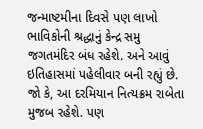જન્માષ્ટમીના દિવસે પણ લાખો ભાવિકોની શ્રદ્ધાનું કેન્દ્ર સમુ જગતમંદિર બંધ રહેશે. અને આવું ઇતિહાસમાં પહેલીવાર બની રહ્યું છે. જો કે, આ દરમિયાન નિત્યક્રમ રાબેતા મુજબ રહેશે. પણ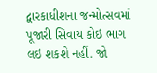દ્વારકાધીશના જન્મોત્સવમાં પૂજારી સિવાય કોઇ ભાગ લઇ શકશે નહીં. જો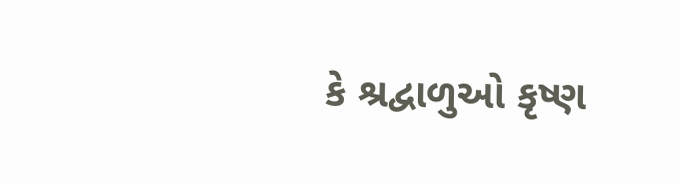કે શ્રદ્વાળુઓ કૃષ્ણ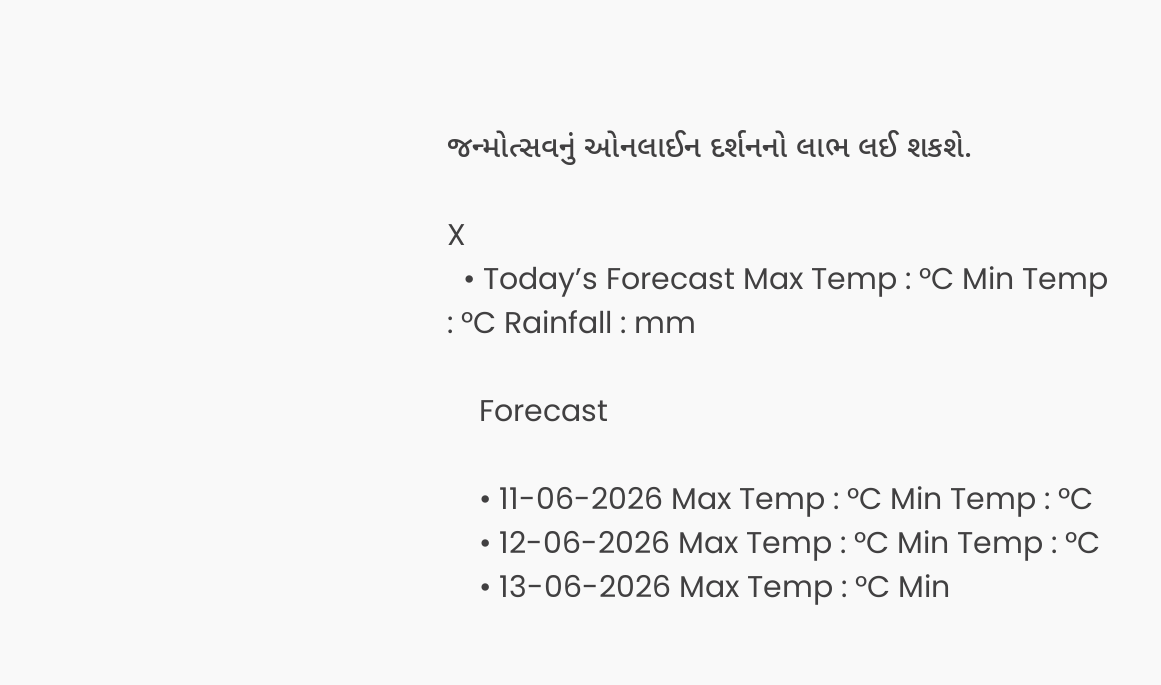જન્મોત્સવનું ઓનલાઈન દર્શનનો લાભ લઈ શકશે.

X
  • Today’s Forecast Max Temp : °C Min Temp : °C Rainfall : mm

    Forecast

    • 11-06-2026 Max Temp : °C Min Temp : °C
    • 12-06-2026 Max Temp : °C Min Temp : °C
    • 13-06-2026 Max Temp : °C Min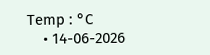Temp : °C
    • 14-06-2026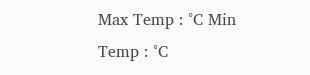Max Temp : °C Min Temp : °C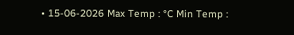• 15-06-2026 Max Temp : °C Min Temp :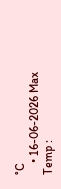°C
    • 16-06-2026 Max Temp :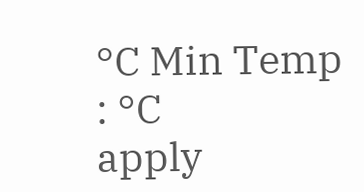°C Min Temp : °C
apply